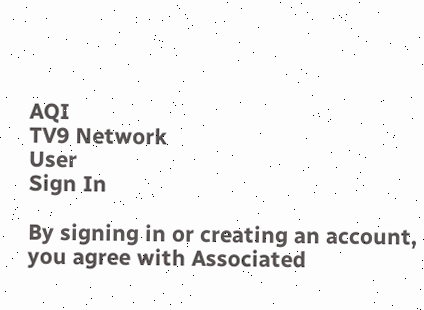AQI
TV9 Network
User
Sign In

By signing in or creating an account, you agree with Associated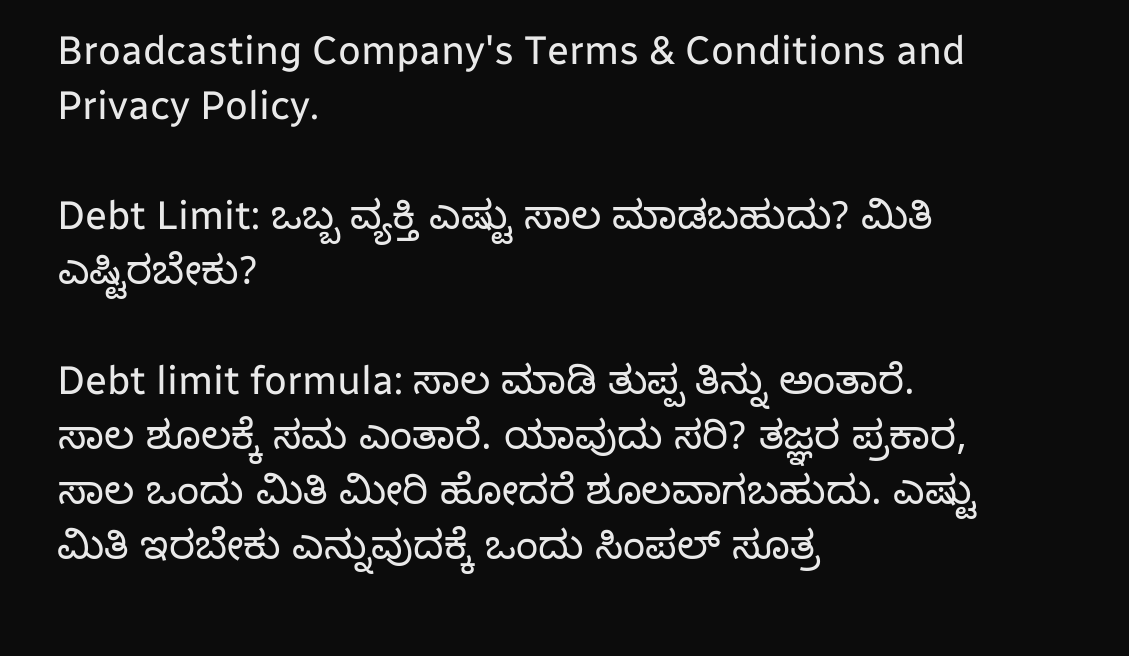Broadcasting Company's Terms & Conditions and Privacy Policy.

Debt Limit: ಒಬ್ಬ ವ್ಯಕ್ತಿ ಎಷ್ಟು ಸಾಲ ಮಾಡಬಹುದು? ಮಿತಿ ಎಷ್ಟಿರಬೇಕು?

Debt limit formula: ಸಾಲ ಮಾಡಿ ತುಪ್ಪ ತಿನ್ನು ಅಂತಾರೆ. ಸಾಲ ಶೂಲಕ್ಕೆ ಸಮ ಎಂತಾರೆ. ಯಾವುದು ಸರಿ? ತಜ್ಞರ ಪ್ರಕಾರ, ಸಾಲ ಒಂದು ಮಿತಿ ಮೀರಿ ಹೋದರೆ ಶೂಲವಾಗಬಹುದು. ಎಷ್ಟು ಮಿತಿ ಇರಬೇಕು ಎನ್ನುವುದಕ್ಕೆ ಒಂದು ಸಿಂಪಲ್ ಸೂತ್ರ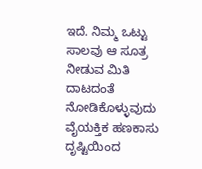ಇದೆ. ನಿಮ್ಮ ಒಟ್ಟು ಸಾಲವು ಆ ಸೂತ್ರ ನೀಡುವ ಮಿತಿ ದಾಟದಂತೆ ನೋಡಿಕೊಳ್ಳುವುದು ವೈಯಕ್ತಿಕ ಹಣಕಾಸು ದೃಷ್ಟಿಯಿಂದ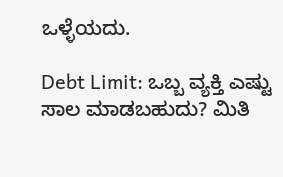ಒಳ್ಳೆಯದು.

Debt Limit: ಒಬ್ಬ ವ್ಯಕ್ತಿ ಎಷ್ಟು ಸಾಲ ಮಾಡಬಹುದು? ಮಿತಿ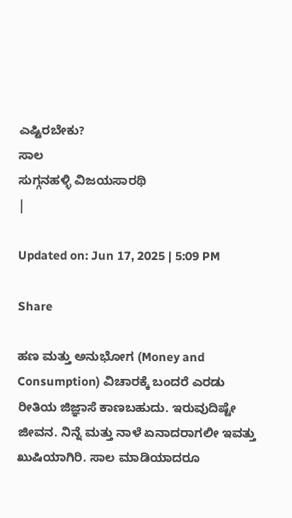ಎಷ್ಟಿರಬೇಕು?
ಸಾಲ
ಸುಗ್ಗನಹಳ್ಳಿ ವಿಜಯಸಾರಥಿ
|

Updated on: Jun 17, 2025 | 5:09 PM

Share

ಹಣ ಮತ್ತು ಅನುಭೋಗ (Money and Consumption) ವಿಚಾರಕ್ಕೆ ಬಂದರೆ ಎರಡು ರೀತಿಯ ಜಿಜ್ಞಾಸೆ ಕಾಣಬಹುದು. ಇರುವುದಿಷ್ಟೇ ಜೀವನ. ನಿನ್ನೆ ಮತ್ತು ನಾಳೆ ಏನಾದರಾಗಲೀ ಇವತ್ತು ಖುಷಿಯಾಗಿರಿ. ಸಾಲ ಮಾಡಿಯಾದರೂ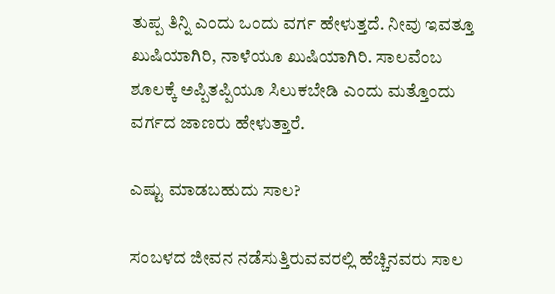ತುಪ್ಪ ತಿನ್ನಿ ಎಂದು ಒಂದು ವರ್ಗ ಹೇಳುತ್ತದೆ. ನೀವು ಇವತ್ತೂ ಖುಷಿಯಾಗಿರಿ, ನಾಳೆಯೂ ಖುಷಿಯಾಗಿರಿ. ಸಾಲವೆಂಬ ಶೂಲಕ್ಕೆ ಅಪ್ಪಿತಪ್ಪಿಯೂ ಸಿಲುಕಬೇಡಿ ಎಂದು ಮತ್ತೊಂದು ವರ್ಗದ ಜಾಣರು ಹೇಳುತ್ತಾರೆ.

ಎಷ್ಟು ಮಾಡಬಹುದು ಸಾಲ?

ಸಂಬಳದ ಜೀವನ ನಡೆಸುತ್ತಿರುವವರಲ್ಲಿ ಹೆಚ್ಚಿನವರು ಸಾಲ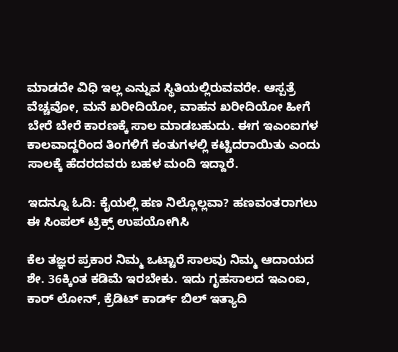ಮಾಡದೇ ವಿಧಿ ಇಲ್ಲ ಎನ್ನುವ ಸ್ಥಿತಿಯಲ್ಲಿರುವವರೇ. ಆಸ್ಪತ್ರೆ ವೆಚ್ಚವೋ, ಮನೆ ಖರೀದಿಯೋ, ವಾಹನ ಖರೀದಿಯೋ ಹೀಗೆ ಬೇರೆ ಬೇರೆ ಕಾರಣಕ್ಕೆ ಸಾಲ ಮಾಡಬಹುದು. ಈಗ ಇಎಂಐಗಳ ಕಾಲವಾದ್ದರಿಂದ ತಿಂಗಳಿಗೆ ಕಂತುಗಳಲ್ಲಿ ಕಟ್ಟಿದರಾಯಿತು ಎಂದು ಸಾಲಕ್ಕೆ ಹೆದರದವರು ಬಹಳ ಮಂದಿ ಇದ್ದಾರೆ.

ಇದನ್ನೂ ಓದಿ: ಕೈಯಲ್ಲಿ ಹಣ ನಿಲ್ಲೊಲ್ಲವಾ? ಹಣವಂತರಾಗಲು ಈ ಸಿಂಪಲ್ ಟ್ರಿಕ್ಸ್ ಉಪಯೋಗಿಸಿ

ಕೆಲ ತಜ್ಞರ ಪ್ರಕಾರ ನಿಮ್ಮ ಒಟ್ಟಾರೆ ಸಾಲವು ನಿಮ್ಮ ಆದಾಯದ ಶೇ. 36ಕ್ಕಿಂತ ಕಡಿಮೆ ಇರಬೇಕು. ಇದು ಗೃಹಸಾಲದ ಇಎಂಐ, ಕಾರ್ ಲೋನ್, ಕ್ರೆಡಿಟ್ ಕಾರ್ಡ್ ಬಿಲ್ ಇತ್ಯಾದಿ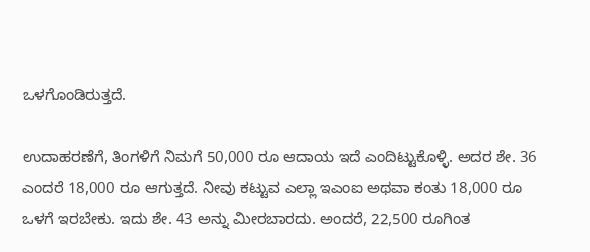ಒಳಗೊಂಡಿರುತ್ತದೆ.

ಉದಾಹರಣೆಗೆ, ತಿಂಗಳಿಗೆ ನಿಮಗೆ 50,000 ರೂ ಆದಾಯ ಇದೆ ಎಂದಿಟ್ಟುಕೊಳ್ಳಿ. ಅದರ ಶೇ. 36 ಎಂದರೆ 18,000 ರೂ ಆಗುತ್ತದೆ. ನೀವು ಕಟ್ಟುವ ಎಲ್ಲಾ ಇಎಂಐ ಅಥವಾ ಕಂತು 18,000 ರೂ ಒಳಗೆ ಇರಬೇಕು. ಇದು ಶೇ. 43 ಅನ್ನು ಮೀರಬಾರದು. ಅಂದರೆ, 22,500 ರೂಗಿಂತ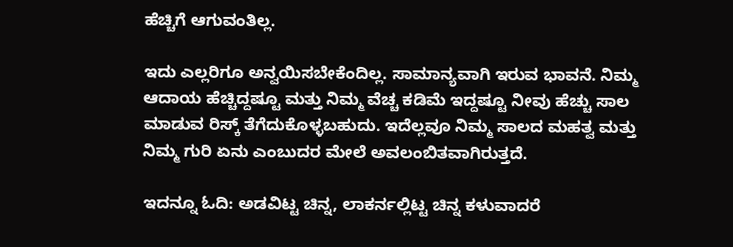ಹೆಚ್ಚಿಗೆ ಆಗುವಂತಿಲ್ಲ.

ಇದು ಎಲ್ಲರಿಗೂ ಅನ್ವಯಿಸಬೇಕೆಂದಿಲ್ಲ. ಸಾಮಾನ್ಯವಾಗಿ ಇರುವ ಭಾವನೆ. ನಿಮ್ಮ ಆದಾಯ ಹೆಚ್ಚಿದ್ದಷ್ಟೂ ಮತ್ತು ನಿಮ್ಮ ವೆಚ್ಚ ಕಡಿಮೆ ಇದ್ದಷ್ಟೂ ನೀವು ಹೆಚ್ಚು ಸಾಲ ಮಾಡುವ ರಿಸ್ಕ್ ತೆಗೆದುಕೊಳ್ಳಬಹುದು. ಇದೆಲ್ಲವೂ ನಿಮ್ಮ ಸಾಲದ ಮಹತ್ವ ಮತ್ತು ನಿಮ್ಮ ಗುರಿ ಏನು ಎಂಬುದರ ಮೇಲೆ ಅವಲಂಬಿತವಾಗಿರುತ್ತದೆ.

ಇದನ್ನೂ ಓದಿ: ಅಡವಿಟ್ಟ ಚಿನ್ನ, ಲಾಕರ್ನಲ್ಲಿಟ್ಟ ಚಿನ್ನ ಕಳುವಾದರೆ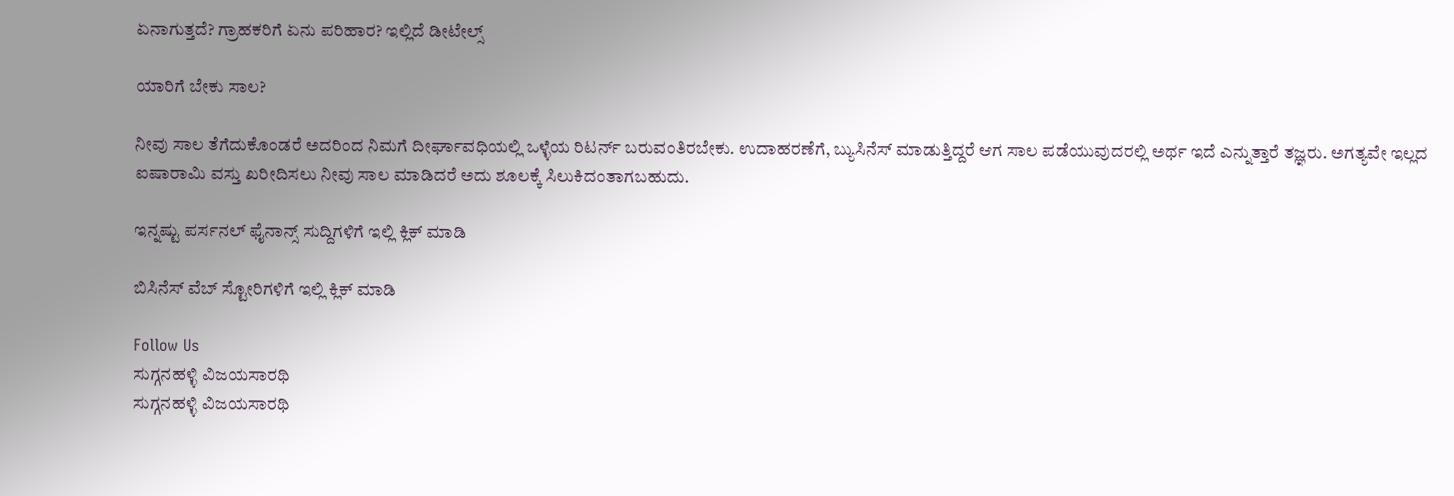ಏನಾಗುತ್ತದೆ? ಗ್ರಾಹಕರಿಗೆ ಏನು ಪರಿಹಾರ? ಇಲ್ಲಿದೆ ಡೀಟೇಲ್ಸ್

ಯಾರಿಗೆ ಬೇಕು ಸಾಲ?

ನೀವು ಸಾಲ ತೆಗೆದುಕೊಂಡರೆ ಅದರಿಂದ ನಿಮಗೆ ದೀರ್ಘಾವಧಿಯಲ್ಲಿ ಒಳ್ಳೆಯ ರಿಟರ್ನ್ ಬರುವಂತಿರಬೇಕು. ಉದಾಹರಣೆಗೆ, ಬ್ಯುಸಿನೆಸ್ ಮಾಡುತ್ತಿದ್ದರೆ ಆಗ ಸಾಲ ಪಡೆಯುವುದರಲ್ಲಿ ಅರ್ಥ ಇದೆ ಎನ್ನುತ್ತಾರೆ ತಜ್ಞರು. ಅಗತ್ಯವೇ ಇಲ್ಲದ ಐಷಾರಾಮಿ ವಸ್ತು ಖರೀದಿಸಲು ನೀವು ಸಾಲ ಮಾಡಿದರೆ ಅದು ಶೂಲಕ್ಕೆ ಸಿಲುಕಿದಂತಾಗಬಹುದು.

ಇನ್ನಷ್ಟು ಪರ್ಸನಲ್ ಫೈನಾನ್ಸ್ ಸುದ್ದಿಗಳಿಗೆ ಇಲ್ಲಿ ಕ್ಲಿಕ್ ಮಾಡಿ

ಬಿಸಿನೆಸ್ ವೆಬ್ ಸ್ಟೋರಿಗಳಿಗೆ ಇಲ್ಲಿ ಕ್ಲಿಕ್ ಮಾಡಿ

Follow Us
ಸುಗ್ಗನಹಳ್ಳಿ ವಿಜಯಸಾರಥಿ
ಸುಗ್ಗನಹಳ್ಳಿ ವಿಜಯಸಾರಥಿ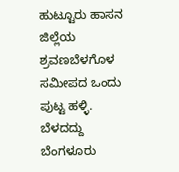ಹುಟ್ಟೂರು ಹಾಸನ ಜಿಲ್ಲೆಯ ಶ್ರವಣಬೆಳಗೊಳ ಸಮೀಪದ ಒಂದು ಪುಟ್ಟ ಹಳ್ಳಿ. ಬೆಳದದ್ದು ಬೆಂಗಳೂರು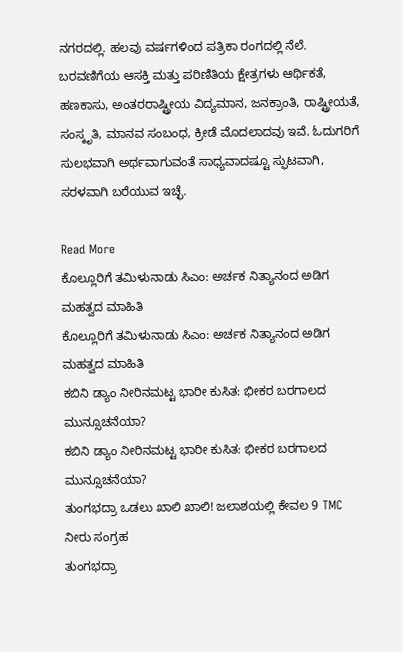ನಗರದಲ್ಲಿ. ಹಲವು ವರ್ಷಗಳಿಂದ ಪತ್ರಿಕಾ ರಂಗದಲ್ಲಿ ನೆಲೆ. ಬರವಣಿಗೆಯ ಆಸಕ್ತಿ ಮತ್ತು ಪರಿಣಿತಿಯ ಕ್ಷೇತ್ರಗಳು ಆರ್ಥಿಕತೆ, ಹಣಕಾಸು, ಅಂತರರಾಷ್ಟ್ರೀಯ ವಿದ್ಯಮಾನ, ಜನಕ್ರಾಂತಿ, ರಾಷ್ಟ್ರೀಯತೆ, ಸಂಸ್ಕೃತಿ, ಮಾನವ ಸಂಬಂಧ, ಕ್ರೀಡೆ ಮೊದಲಾದವು ಇವೆ. ಓದುಗರಿಗೆ ಸುಲಭವಾಗಿ ಅರ್ಥವಾಗುವಂತೆ ಸಾಧ್ಯವಾದಷ್ಟೂ ಸ್ಫುಟವಾಗಿ, ಸರಳವಾಗಿ ಬರೆಯುವ ಇಚ್ಛೆ.

Read More
ಕೊಲ್ಲೂರಿಗೆ ತಮಿಳುನಾಡು ಸಿಎಂ: ಅರ್ಚಕ ನಿತ್ಯಾನಂದ ಅಡಿಗ ಮಹತ್ವದ ಮಾಹಿತಿ
ಕೊಲ್ಲೂರಿಗೆ ತಮಿಳುನಾಡು ಸಿಎಂ: ಅರ್ಚಕ ನಿತ್ಯಾನಂದ ಅಡಿಗ ಮಹತ್ವದ ಮಾಹಿತಿ
ಕಬಿನಿ ಡ್ಯಾಂ ನೀರಿನಮಟ್ಟ ಭಾರೀ ಕುಸಿತ: ಭೀಕರ ಬರಗಾಲದ ಮುನ್ಸೂಚನೆಯಾ?
ಕಬಿನಿ ಡ್ಯಾಂ ನೀರಿನಮಟ್ಟ ಭಾರೀ ಕುಸಿತ: ಭೀಕರ ಬರಗಾಲದ ಮುನ್ಸೂಚನೆಯಾ?
ತುಂಗಭದ್ರಾ ಒಡಲು ಖಾಲಿ ಖಾಲಿ! ಜಲಾಶಯಲ್ಲಿ ಕೇವಲ 9 TMC ನೀರು ಸಂಗ್ರಹ
ತುಂಗಭದ್ರಾ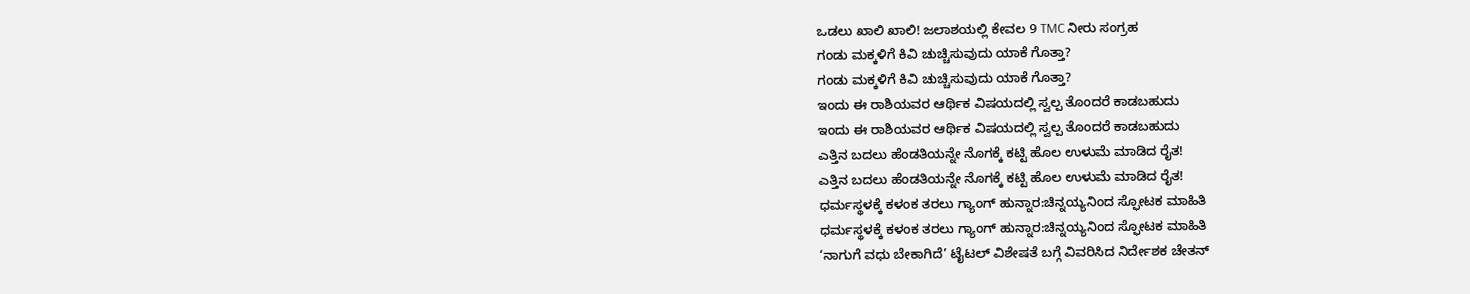ಒಡಲು ಖಾಲಿ ಖಾಲಿ! ಜಲಾಶಯಲ್ಲಿ ಕೇವಲ 9 TMC ನೀರು ಸಂಗ್ರಹ
ಗಂಡು ಮಕ್ಕಳಿಗೆ ಕಿವಿ ಚುಚ್ಚಿಸುವುದು ಯಾಕೆ ಗೊತ್ತಾ?
ಗಂಡು ಮಕ್ಕಳಿಗೆ ಕಿವಿ ಚುಚ್ಚಿಸುವುದು ಯಾಕೆ ಗೊತ್ತಾ?
ಇಂದು ಈ ರಾಶಿಯವರ ಆರ್ಥಿಕ ವಿಷಯದಲ್ಲಿ ಸ್ವಲ್ಪ ತೊಂದರೆ ಕಾಡಬಹುದು
ಇಂದು ಈ ರಾಶಿಯವರ ಆರ್ಥಿಕ ವಿಷಯದಲ್ಲಿ ಸ್ವಲ್ಪ ತೊಂದರೆ ಕಾಡಬಹುದು
ಎತ್ತಿನ ಬದಲು ಹೆಂಡತಿಯನ್ನೇ ನೊಗಕ್ಕೆ ಕಟ್ಟಿ ಹೊಲ ಉಳುಮೆ ಮಾಡಿದ ರೈತ!
ಎತ್ತಿನ ಬದಲು ಹೆಂಡತಿಯನ್ನೇ ನೊಗಕ್ಕೆ ಕಟ್ಟಿ ಹೊಲ ಉಳುಮೆ ಮಾಡಿದ ರೈತ!
ಧರ್ಮಸ್ಥಳಕ್ಕೆ ಕಳಂಕ ತರಲು ಗ್ಯಾಂಗ್ ಹುನ್ನಾರ:ಚಿನ್ನಯ್ಯನಿಂದ ಸ್ಫೋಟಕ ಮಾಹಿತಿ
ಧರ್ಮಸ್ಥಳಕ್ಕೆ ಕಳಂಕ ತರಲು ಗ್ಯಾಂಗ್ ಹುನ್ನಾರ:ಚಿನ್ನಯ್ಯನಿಂದ ಸ್ಫೋಟಕ ಮಾಹಿತಿ
‘ನಾಗುಗೆ ವಧು ಬೇಕಾಗಿದೆ’ ಟೈಟಲ್ ವಿಶೇಷತೆ ಬಗ್ಗೆ ವಿವರಿಸಿದ ನಿರ್ದೇಶಕ ಚೇತನ್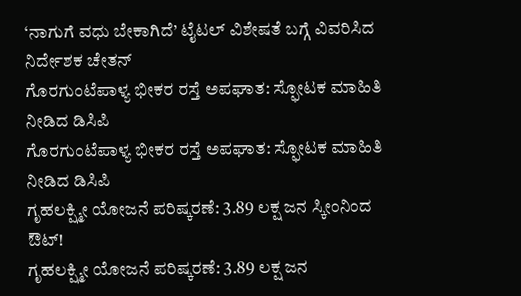‘ನಾಗುಗೆ ವಧು ಬೇಕಾಗಿದೆ’ ಟೈಟಲ್ ವಿಶೇಷತೆ ಬಗ್ಗೆ ವಿವರಿಸಿದ ನಿರ್ದೇಶಕ ಚೇತನ್
ಗೊರಗುಂಟೆಪಾಳ್ಯ ಭೀಕರ ರಸ್ತೆ ಅಪಘಾತ: ಸ್ಫೋಟಕ ಮಾಹಿತಿ ನೀಡಿದ ಡಿಸಿಪಿ
ಗೊರಗುಂಟೆಪಾಳ್ಯ ಭೀಕರ ರಸ್ತೆ ಅಪಘಾತ: ಸ್ಫೋಟಕ ಮಾಹಿತಿ ನೀಡಿದ ಡಿಸಿಪಿ
ಗೃಹಲಕ್ಷ್ಮೀ ಯೋಜನೆ ಪರಿಷ್ಕರಣೆ: 3.89 ಲಕ್ಷ ಜನ ಸ್ಕೀಂನಿಂದ ಔಟ್!
ಗೃಹಲಕ್ಷ್ಮೀ ಯೋಜನೆ ಪರಿಷ್ಕರಣೆ: 3.89 ಲಕ್ಷ ಜನ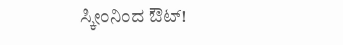ಸ್ಕೀಂನಿಂದ ಔಟ್!